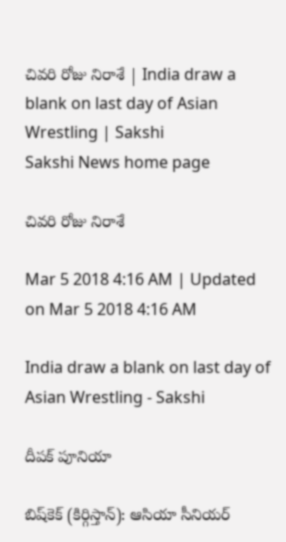చివరి రోజు నిరాశే | India draw a blank on last day of Asian Wrestling | Sakshi
Sakshi News home page

చివరి రోజు నిరాశే

Mar 5 2018 4:16 AM | Updated on Mar 5 2018 4:16 AM

India draw a blank on last day of Asian Wrestling - Sakshi

దీపక్‌ పూనియా

బిష్‌కెక్‌ (కిర్గిస్తాన్‌): ఆసియా సీనియర్‌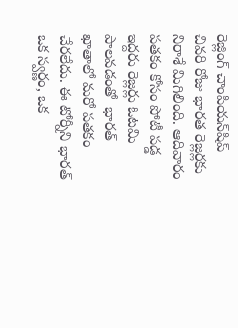రెజ్లింగ్‌ చాంపియన్‌షిప్‌ చివరి రోజు భారత రెజ్లర్లకు నిరాశే మిగిలింది. ఆదివారం పతకం కోసం పోటీ పడ్డ ఇద్దరు రెజ్లర్లు ఓటమి పాలవడంతో  భారత్‌ ఖాతాలో మరో పతకం చేరలేదు. ఈ టోర్నీని భారత్‌ ఒక స్వర్ణం, ఒక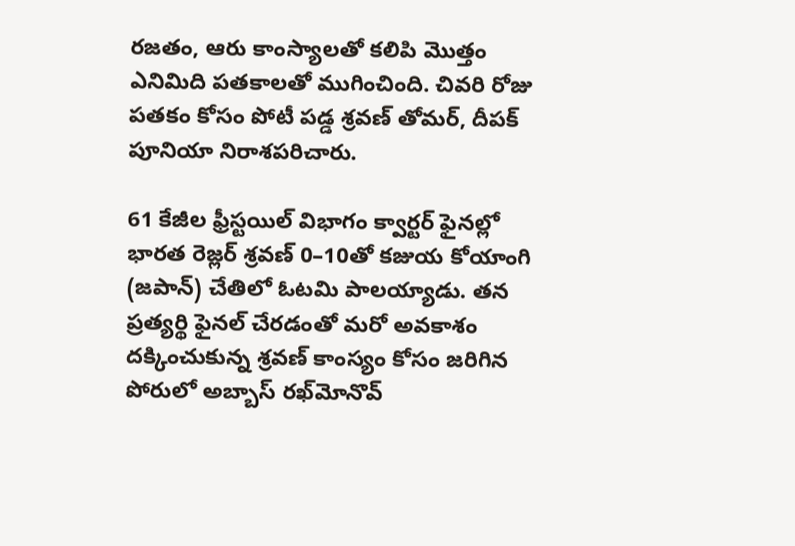రజతం, ఆరు కాంస్యాలతో కలిపి మొత్తం ఎనిమిది పతకాలతో ముగించింది. చివరి రోజు పతకం కోసం పోటీ పడ్డ శ్రవణ్‌ తోమర్, దీపక్‌ పూనియా నిరాశపరిచారు.

61 కేజీల ఫ్రీస్టయిల్‌ విభాగం క్వార్టర్‌ ఫైనల్లో భారత రెజ్లర్‌ శ్రవణ్‌ 0–10తో కజుయ కోయాంగి (జపాన్‌) చేతిలో ఓటమి పాలయ్యాడు. తన ప్రత్యర్థి ఫైనల్‌ చేరడంతో మరో అవకాశం దక్కించుకున్న శ్రవణ్‌ కాంస్యం కోసం జరిగిన పోరులో అబ్బాస్‌ రఖ్‌మోనొవ్‌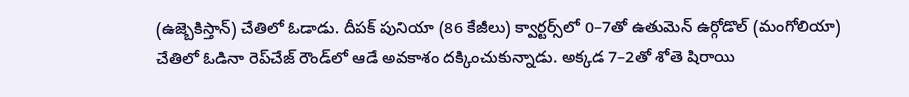(ఉజ్బెకిస్తాన్‌) చేతిలో ఓడాడు. దీపక్‌ పునియా (86 కేజీలు) క్వార్టర్స్‌లో 0–7తో ఉతుమెన్‌ ఉర్గోడొల్‌ (మంగోలియా) చేతిలో ఓడినా రెప్‌చేజ్‌ రౌండ్‌లో ఆడే అవకాశం దక్కించుకున్నాడు. అక్కడ 7–2తో శోతె షిరాయి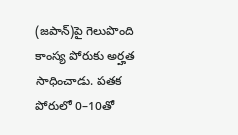(జపాన్‌)పై గెలుపొంది కాంస్య పోరుకు అర్హత సాధించాడు. పతక పోరులో 0–10తో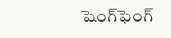షెంగ్‌ఫెంగ్‌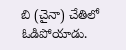బి (చైనా) చేతిలో ఓడిపోయాడు.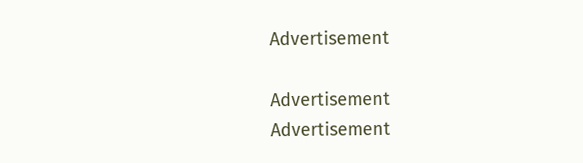Advertisement

Advertisement
Advertisement